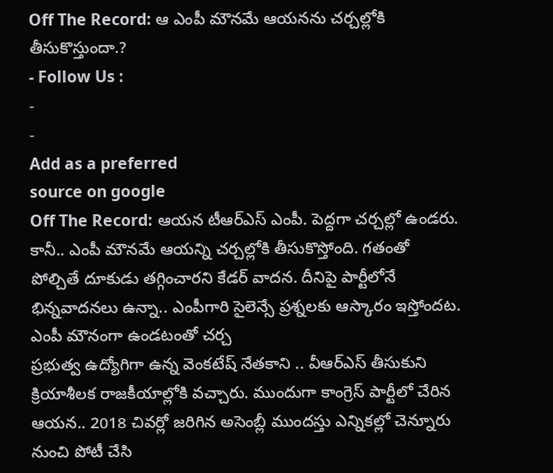Off The Record: ఆ ఎంపీ మౌనమే ఆయనను చర్చల్లోకి తీసుకొస్తుందా.?
- Follow Us :
-
-
Add as a preferred
source on google
Off The Record: ఆయన టీఆర్ఎస్ ఎంపీ. పెద్దగా చర్చల్లో ఉండరు. కానీ.. ఎంపీ మౌనమే ఆయన్ని చర్చల్లోకి తీసుకొస్తోంది. గతంతో పోల్చితే దూకుడు తగ్గించారని కేడర్ వాదన. దీనిపై పార్టీలోనే భిన్నవాదనలు ఉన్నా.. ఎంపీగారి సైలెన్సే ప్రశ్నలకు ఆస్కారం ఇస్తోందట.
ఎంపీ మౌనంగా ఉండటంతో చర్చ
ప్రభుత్వ ఉద్యోగిగా ఉన్న వెంకటేష్ నేతకాని .. వీఆర్ఎస్ తీసుకుని క్రియాశీలక రాజకీయాల్లోకి వచ్చారు. ముందుగా కాంగ్రెస్ పార్టీలో చేరిన ఆయన.. 2018 చివర్లో జరిగిన అసెంబ్లీ ముందస్తు ఎన్నికల్లో చెన్నూరు నుంచి పోటీ చేసి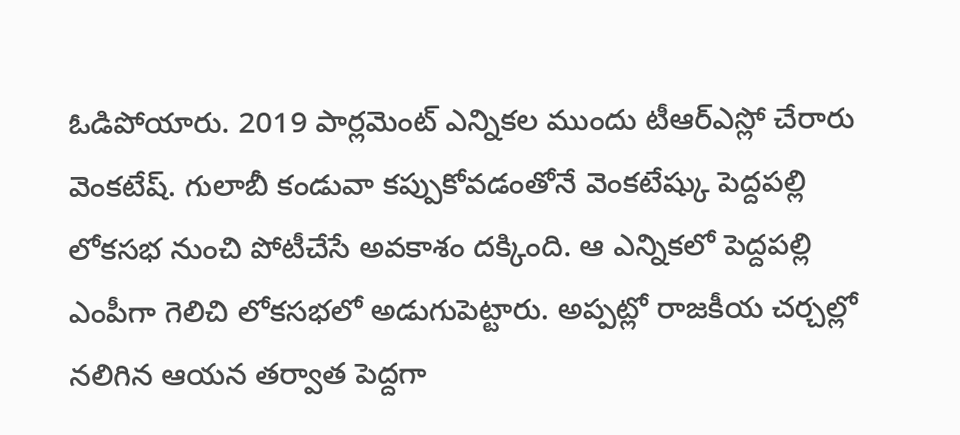ఓడిపోయారు. 2019 పార్లమెంట్ ఎన్నికల ముందు టీఆర్ఎస్లో చేరారు వెంకటేష్. గులాబీ కండువా కప్పుకోవడంతోనే వెంకటేష్కు పెద్దపల్లి లోకసభ నుంచి పోటీచేసే అవకాశం దక్కింది. ఆ ఎన్నికలో పెద్దపల్లి ఎంపీగా గెలిచి లోకసభలో అడుగుపెట్టారు. అప్పట్లో రాజకీయ చర్చల్లో నలిగిన ఆయన తర్వాత పెద్దగా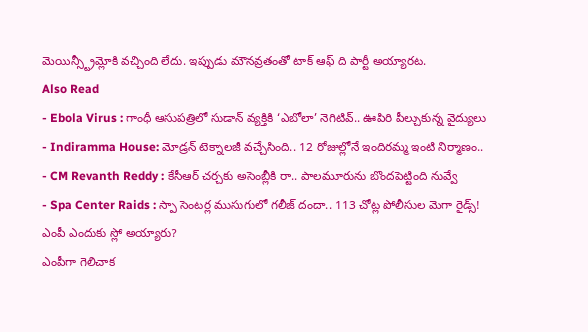మెయిన్స్ట్రీమ్లోకి వచ్చింది లేదు. ఇప్పుడు మౌనవ్రతంతో టాక్ ఆఫ్ ది పార్టీ అయ్యారట.
Also Read
- Ebola Virus : గాంధీ ఆసుపత్రిలో సుడాన్ వ్యక్తికి ‘ఎబోలా’ నెగిటివ్.. ఊపిరి పీల్చుకున్న వైద్యులు
- Indiramma House: మోడ్రన్ టెక్నాలజీ వచ్చేసింది.. 12 రోజుల్లోనే ఇందిరమ్మ ఇంటి నిర్మాణం..
- CM Revanth Reddy : కేసీఆర్ చర్చకు అసెంబ్లీకి రా.. పాలమూరును బొందపెట్టింది నువ్వే
- Spa Center Raids : స్పా సెంటర్ల ముసుగులో గలీజ్ దందా.. 113 చోట్ల పోలీసుల మెగా రైడ్స్!
ఎంపీ ఎందుకు స్లో అయ్యారు?
ఎంపీగా గెలిచాక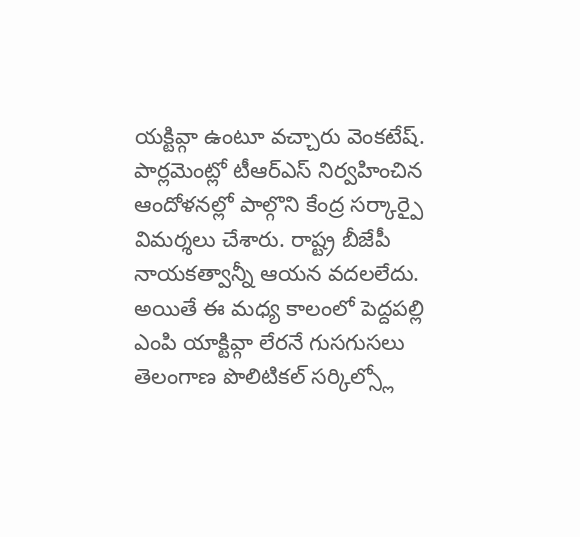యక్టివ్గా ఉంటూ వచ్చారు వెంకటేష్. పార్లమెంట్లో టీఆర్ఎస్ నిర్వహించిన ఆందోళనల్లో పాల్గొని కేంద్ర సర్కార్పై విమర్శలు చేశారు. రాష్ట్ర బీజేపీ నాయకత్వాన్నీ ఆయన వదలలేదు. అయితే ఈ మధ్య కాలంలో పెద్దపల్లి ఎంపి యాక్టివ్గా లేరనే గుసగుసలు తెలంగాణ పొలిటికల్ సర్కిల్స్లో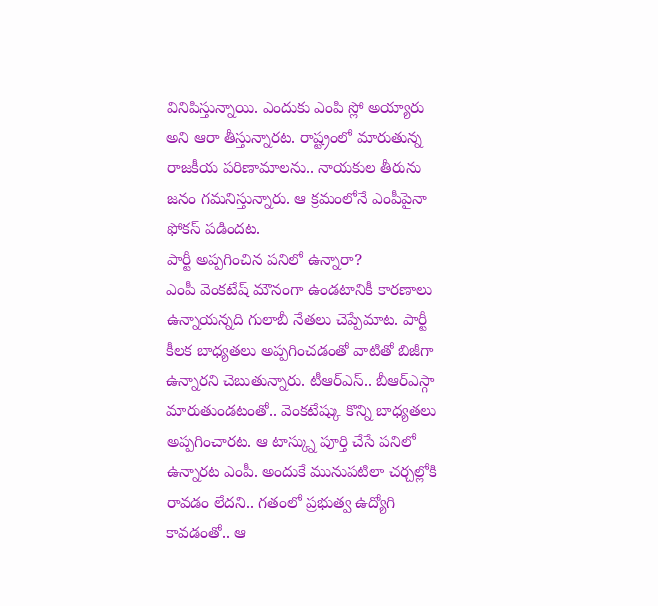వినిపిస్తున్నాయి. ఎందుకు ఎంపి స్లో అయ్యారు అని ఆరా తీస్తున్నారట. రాష్ట్రంలో మారుతున్న రాజకీయ పరిణామాలను.. నాయకుల తీరును జనం గమనిస్తున్నారు. ఆ క్రమంలోనే ఎంపీపైనా ఫోకస్ పడిందట.
పార్టీ అప్పగించిన పనిలో ఉన్నారా?
ఎంపీ వెంకటేష్ మౌనంగా ఉండటానికీ కారణాలు ఉన్నాయన్నది గులాబీ నేతలు చెప్పేమాట. పార్టీ కీలక బాధ్యతలు అప్పగించడంతో వాటితో బిజీగా ఉన్నారని చెబుతున్నారు. టీఆర్ఎస్.. బీఆర్ఎస్గా మారుతుండటంతో.. వెంకటేష్కు కొన్ని బాధ్యతలు అప్పగించారట. ఆ టాస్క్ను పూర్తి చేసే పనిలో ఉన్నారట ఎంపీ. అందుకే మునుపటిలా చర్చల్లోకి రావడం లేదని.. గతంలో ప్రభుత్వ ఉద్యోగి కావడంతో.. ఆ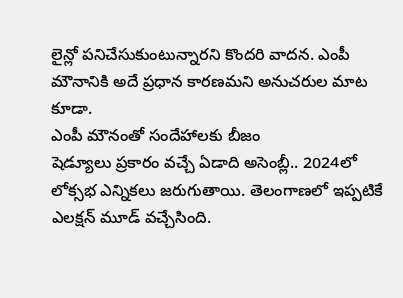లైన్లో పనిచేసుకుంటున్నారని కొందరి వాదన. ఎంపీ మౌనానికి అదే ప్రధాన కారణమని అనుచరుల మాట కూడా.
ఎంపీ మౌనంతో సందేహాలకు బీజం
షెడ్యూలు ప్రకారం వచ్చే ఏడాది అసెంబ్లీ.. 2024లో లోక్సభ ఎన్నికలు జరుగుతాయి. తెలంగాణలో ఇప్పటికే ఎలక్షన్ మూడ్ వచ్చేసింది.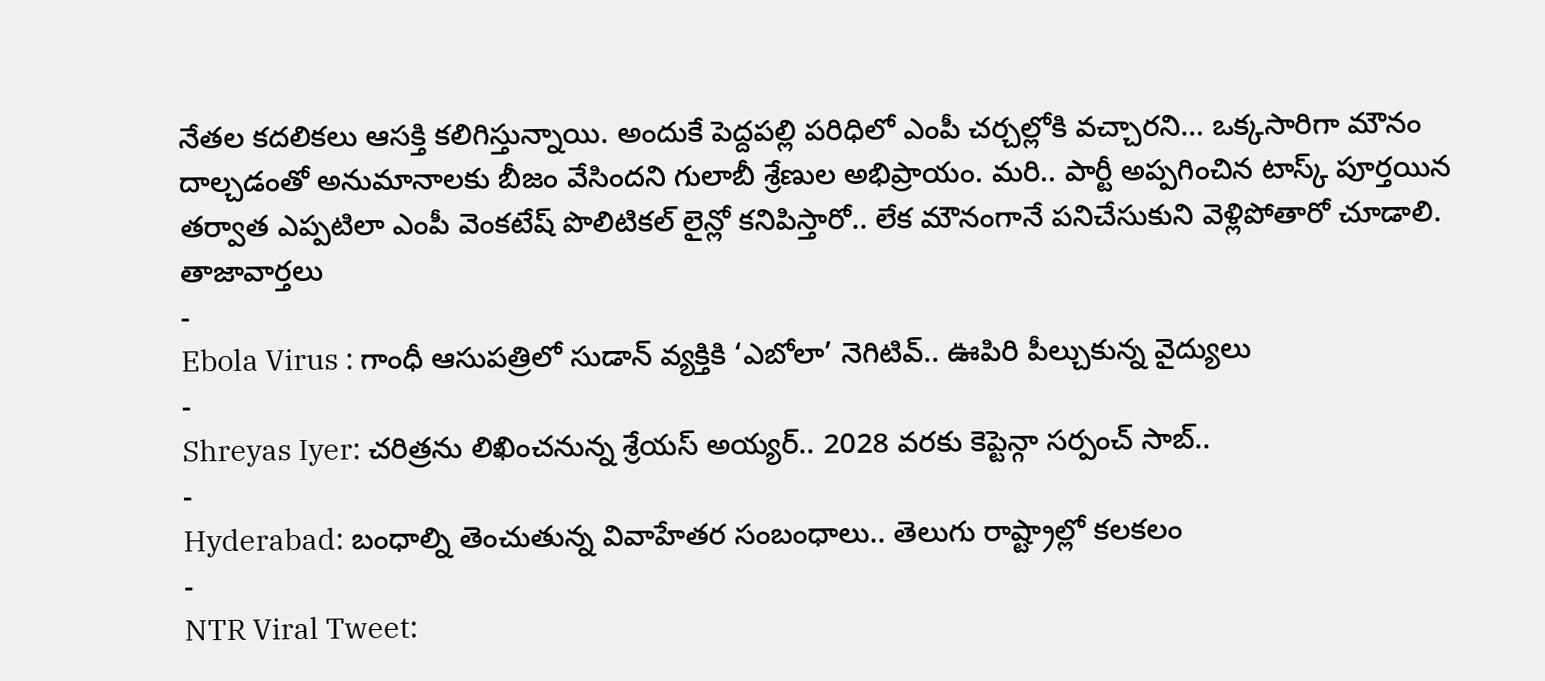నేతల కదలికలు ఆసక్తి కలిగిస్తున్నాయి. అందుకే పెద్దపల్లి పరిధిలో ఎంపీ చర్చల్లోకి వచ్చారని… ఒక్కసారిగా మౌనం దాల్చడంతో అనుమానాలకు బీజం వేసిందని గులాబీ శ్రేణుల అభిప్రాయం. మరి.. పార్టీ అప్పగించిన టాస్క్ పూర్తయిన తర్వాత ఎప్పటిలా ఎంపీ వెంకటేష్ పొలిటికల్ లైన్లో కనిపిస్తారో.. లేక మౌనంగానే పనిచేసుకుని వెళ్లిపోతారో చూడాలి.
తాజావార్తలు
-
Ebola Virus : గాంధీ ఆసుపత్రిలో సుడాన్ వ్యక్తికి ‘ఎబోలా’ నెగిటివ్.. ఊపిరి పీల్చుకున్న వైద్యులు
-
Shreyas Iyer: చరిత్రను లిఖించనున్న శ్రేయస్ అయ్యర్.. 2028 వరకు కెప్టెన్గా సర్పంచ్ సాబ్..
-
Hyderabad: బంధాల్ని తెంచుతున్న వివాహేతర సంబంధాలు.. తెలుగు రాష్ట్రాల్లో కలకలం
-
NTR Viral Tweet: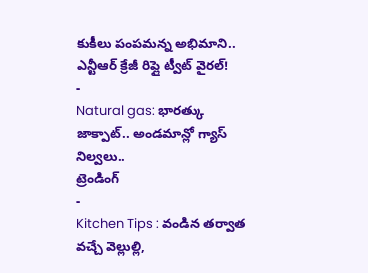కుకీలు పంపమన్న అభిమాని.. ఎన్టీఆర్ క్రేజీ రిప్లై ట్వీట్ వైరల్!
-
Natural gas: భారత్కు జాక్పాట్.. అండమాన్లో గ్యాస్ నిల్వలు..
ట్రెండింగ్
-
Kitchen Tips : వండిన తర్వాత వచ్చే వెల్లుల్లి,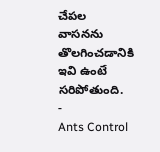చేపల వాసనను తొలగించడానికి ఇవి ఉంటే సరిపోతుంది.
-
Ants Control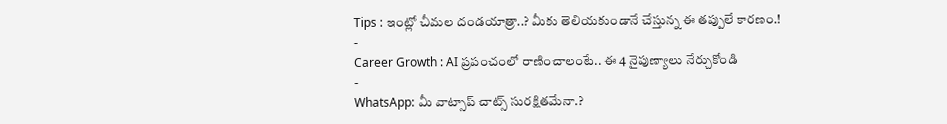Tips : ఇంట్లో చీమల దండయాత్రా..? మీకు తెలియకుండానే చేస్తున్న ఈ తప్పులే కారణం.!
-
Career Growth : AI ప్రపంచంలో రాణించాలంటే.. ఈ 4 నైపుణ్యాలు నేర్చుకోండి
-
WhatsApp: మీ వాట్సాప్ చాట్స్ సురక్షితమేనా.?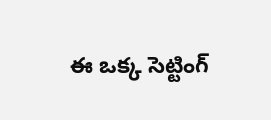ఈ ఒక్క సెట్టింగ్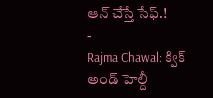ఆన్ చేస్తే సేఫ్.!
-
Rajma Chawal: క్విక్ అండ్ హెల్దీ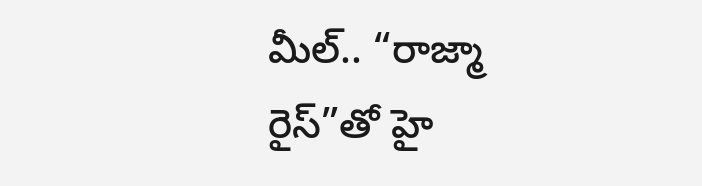మీల్.. “రాజ్మా రైస్”తో హై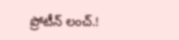ప్రోటీన్ లంచ్.!